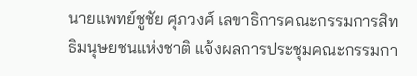นายแพทย์ชูชัย ศุภวงศ์ เลขาธิการคณะกรรมการสิทธิมนุษยชนแห่งชาติ แจ้งผลการประชุมคณะกรรมกา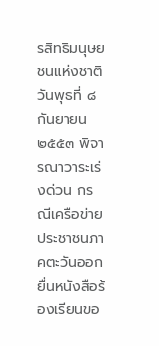รสิทธิมนุษยชนแห่งชาติ วันพุธที่ ๘ กันยายน ๒๕๕๓ พิจารณาวาระเร่งด่วน กรณีเครือข่ายประชาชนภาคตะวันออกยื่นหนังสือร้องเรียนขอ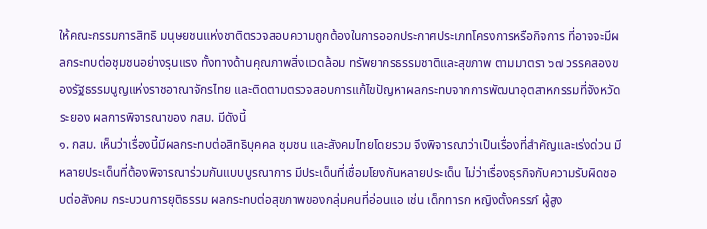ให้คณะกรรมการสิทธิ มนุษยชนแห่งชาติตรวจสอบความถูกต้องในการออกประกาศประเภทโครงการหรือกิจการ ที่อาจจะมีผลกระทบต่อชุมชนอย่างรุนแรง ทั้งทางด้านคุณภาพสิ่งแวดล้อม ทรัพยากรธรรมชาติและสุขภาพ ตามมาตรา ๖๗ วรรคสองของรัฐธรรมนูญแห่งราชอาณาจักรไทย และติดตามตรวจสอบการแก้ไขปัญหาผลกระทบจากการพัฒนาอุตสาหกรรมที่จังหวัด ระยอง ผลการพิจารณาของ กสม. มีดังนี้
๑. กสม. เห็นว่าเรื่องนี้มีผลกระทบต่อสิทธิบุคคล ชุมชน และสังคมไทยโดยรวม จึงพิจารณาว่าเป็นเรื่องที่สำคัญและเร่งด่วน มีหลายประเด็นที่ต้องพิจารณาร่วมกันแบบบูรณาการ มีประเด็นที่เชื่อมโยงกันหลายประเด็น ไม่ว่าเรื่องธุรกิจกับความรับผิดชอบต่อสังคม กระบวนการยุติธรรม ผลกระทบต่อสุขภาพของกลุ่มคนที่อ่อนแอ เช่น เด็กทารก หญิงตั้งครรภ์ ผู้สูง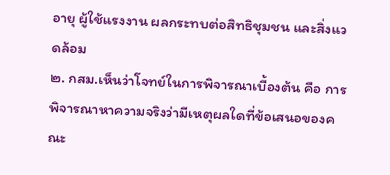อายุ ผู้ใช้แรงงาน ผลกระทบต่อสิทธิชุมชน และสิ่งแวดล้อม
๒. กสม.เห็นว่าโจทย์ในการพิจารณาเบื้องต้น คือ การพิจารณาหาความจริงว่ามีเหตุผลใดที่ข้อเสนอของคณะ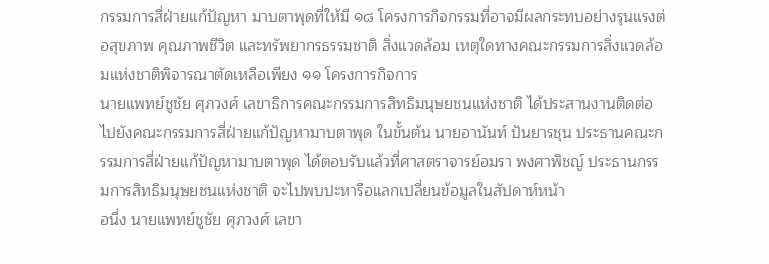กรรมการสี่ฝ่ายแก้ปัญหา มาบตาพุดที่ให้มี ๑๘ โครงการกิจกรรมที่อาจมีผลกระทบอย่างรุนแรงต่อสุขภาพ คุณภาพชีวิต และทรัพยากรธรรมชาติ สิ่งแวดล้อม เหตุใดทางคณะกรรมการสิ่งแวดล้อมแห่งชาติพิจารณาตัดเหลือเพียง ๑๑ โครงการกิจการ
นายแพทย์ชูชัย ศุภวงศ์ เลขาธิการคณะกรรมการสิทธิมนุษยชนแห่งชาติ ได้ประสานงานติดต่อไปยังคณะกรรมการสี่ฝ่ายแก้ปัญหามาบตาพุด ในขั้นต้น นายอานันท์ ปันยารชุน ประธานคณะกรรมการสี่ฝ่ายแก้ปัญหามาบตาพุด ได้ตอบรับแล้วที่ศาสตราจารย์อมรา พงศาพิชญ์ ประธานกรรมการสิทธิมนุษยชนแห่งชาติ จะไปพบปะหารือแลกเปลี่ยนข้อมูลในสัปดาห์หน้า
อนึ่ง นายแพทย์ชูชัย ศุภวงศ์ เลขา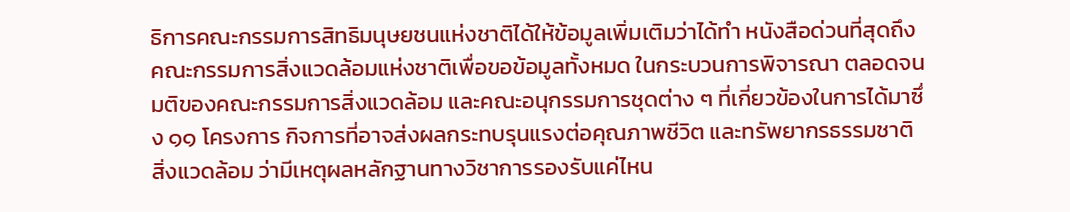ธิการคณะกรรมการสิทธิมนุษยชนแห่งชาติได้ให้ข้อมูลเพิ่มเติมว่าได้ทำ หนังสือด่วนที่สุดถึงคณะกรรมการสิ่งแวดล้อมแห่งชาติเพื่อขอข้อมูลทั้งหมด ในกระบวนการพิจารณา ตลอดจนมติของคณะกรรมการสิ่งแวดล้อม และคณะอนุกรรมการชุดต่าง ๆ ที่เกี่ยวข้องในการได้มาซึ่ง ๑๑ โครงการ กิจการที่อาจส่งผลกระทบรุนแรงต่อคุณภาพชีวิต และทรัพยากรธรรมชาติ สิ่งแวดล้อม ว่ามีเหตุผลหลักฐานทางวิชาการรองรับแค่ไหน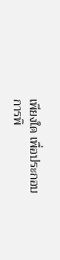เพียงใด เพื่อประกอบการพิ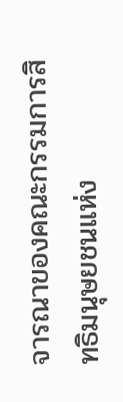จารณาของคณะกรรมการสิทธิมนุษยชนแห่ง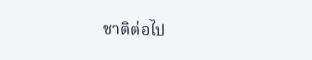ชาติต่อไป